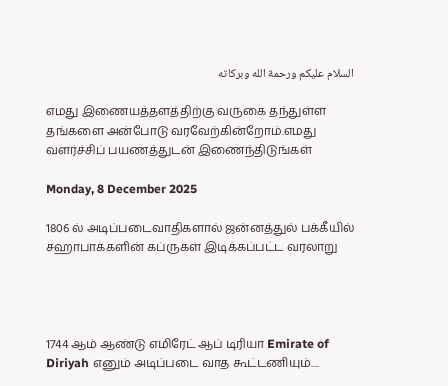السلام عليكم ورحمة الله وبركاته

எமது இணையத்தளத்திற்கு வருகை தந்துள்ள தங்களை அன்போடு வரவேற்கின்றோம்.எமது வளர்ச்சிப் பயணத்துடன் இணைந்திடுங்கள்

Monday, 8 December 2025

1806 ல் அடிப்படைவாதிகளால் ஜன்னத்துல் பக்கீயில் சஹாபாக்களின் கப்ருகள் இடிக்கப்பட்ட வரலாறு




1744 ஆம் ஆண்டு எமிரேட் ஆப் டிரியா Emirate of Diriyah எனும் அடிப்படை வாத கூட்டணியும்....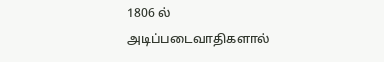1806 ல் அடிப்படைவாதிகளால்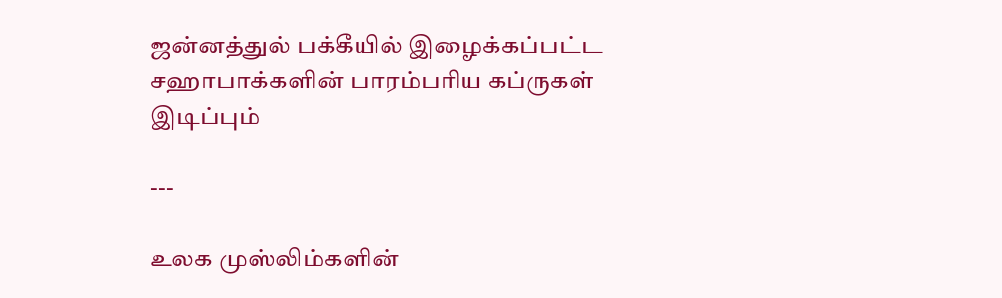ஜன்னத்துல் பக்கீயில் இழைக்கப்பட்ட சஹாபாக்களின் பாரம்பரிய கப்ருகள் இடிப்பும்

---

உலக முஸ்லிம்களின்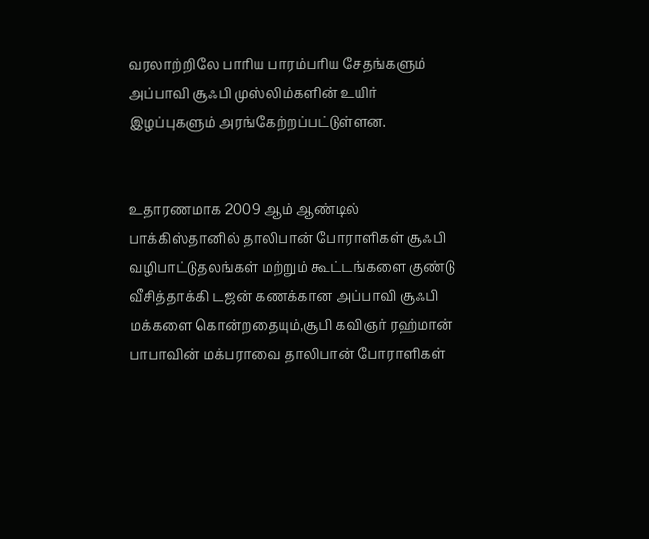வரலாற்றிலே பாரிய பாரம்பரிய சேதங்களும் அப்பாவி சூஃபி முஸ்லிம்களின் உயிர் இழப்புகளும் அரங்கேற்றப்பட்டுள்ளன.


உதாரணமாக 2009 ஆம் ஆண்டில் பாக்கிஸ்தானில் தாலிபான் போராளிகள் சூஃபி வழிபாட்டுதலங்கள் மற்றும் கூட்டங்களை குண்டு வீசித்தாக்கி டஜன் கணக்கான அப்பாவி சூஃபி மக்களை கொன்றதையும்,சூபி கவிஞர் ரஹ்மான் பாபாவின் மக்பராவை தாலிபான் போராளிகள்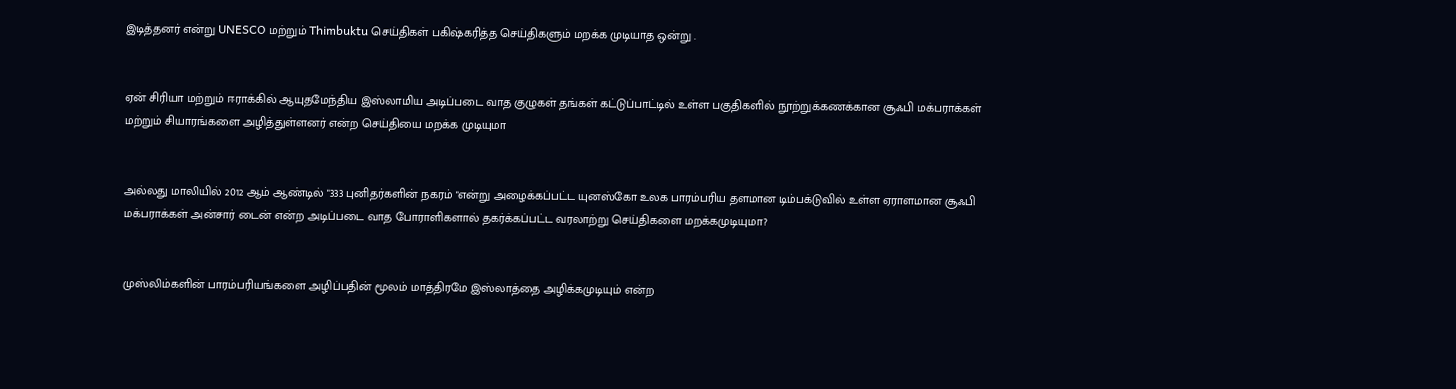இடித்தனர் என்று UNESCO மற்றும் Thimbuktu செய்திகள் பகிஷ்கரித்த செய்திகளும் மறக்க முடியாத ஒன்று .


ஏன் சிரியா மற்றும் ஈராக்கில் ஆயுதமேந்திய இஸ்லாமிய அடிப்படை வாத குழுகள் தங்கள் கட்டுப்பாட்டில் உள்ள பகுதிகளில் நூற்றுக்கணக்கான சூஃபி மக்பராக்கள் மற்றும் சியாரங்களை அழித்துள்ளனர் என்ற செய்தியை மறக்க முடியுமா


அல்லது மாலியில் 2012 ஆம் ஆண்டில் "333 புனிதர்களின் நகரம் "என்று அழைக்கப்பட்ட யுனஸ்கோ உலக பாரம்பரிய தளமான டிம்பக்டுவில் உள்ள ஏராளமான சூஃபி மக்பராக்கள் அன்சார் டைன் என்ற அடிப்படை வாத போராளிகளால் தகர்க்கப்பட்ட வரலாற்று செய்திகளை மறக்கமுடியுமா?


முஸ்லிம்களின் பாரம்பரியங்களை அழிப்பதின் மூலம் மாத்திரமே இஸ்லாத்தை அழிக்கமுடியும் என்ற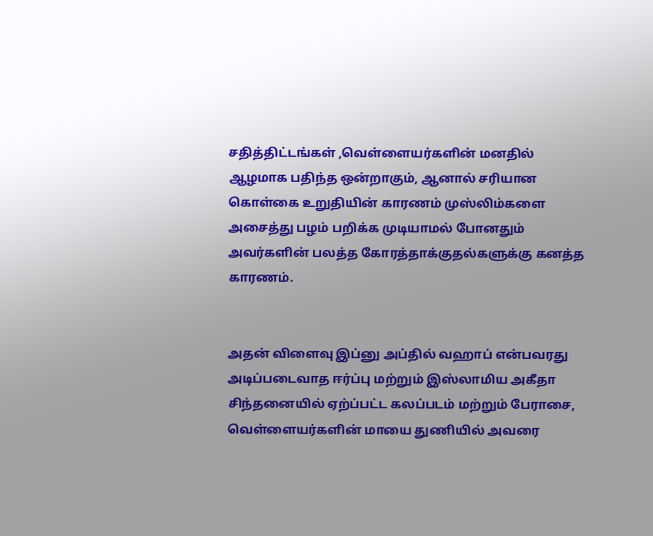சதித்திட்டங்கள் ,வெள்ளையர்களின் மனதில் ஆழமாக பதிந்த ஒன்றாகும், ஆனால் சரியான கொள்கை உறுதியின் காரணம் முஸ்லிம்களை அசைத்து பழம் பறிக்க முடியாமல் போனதும் அவர்களின் பலத்த கோரத்தாக்குதல்களுக்கு கனத்த காரணம்.


அதன் விளைவு இப்னு அப்தில் வஹாப் என்பவரது அடிப்படைவாத ஈர்ப்பு மற்றும் இஸ்லாமிய அகீதா சிந்தனையில் ஏற்ப்பட்ட கலப்படம் மற்றும் பேராசை, வெள்ளையர்களின் மாயை துணியில் அவரை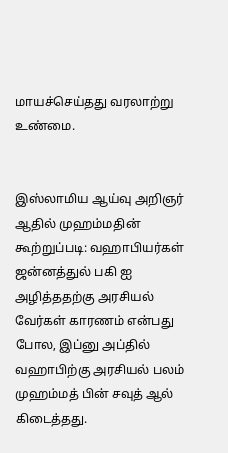மாயச்செய்தது வரலாற்று உண்மை.


இஸ்லாமிய ஆய்வு அறிஞர் ஆதில் முஹம்மதின் கூற்றுப்படி: வஹாபியர்கள் ஜன்னத்துல் பகி ஐ அழித்ததற்கு அரசியல் வேர்கள் காரணம் என்பது போல, இப்னு அப்தில் வஹாபிற்கு அரசியல் பலம் முஹம்மத் பின் சவுத் ஆல் கிடைத்தது.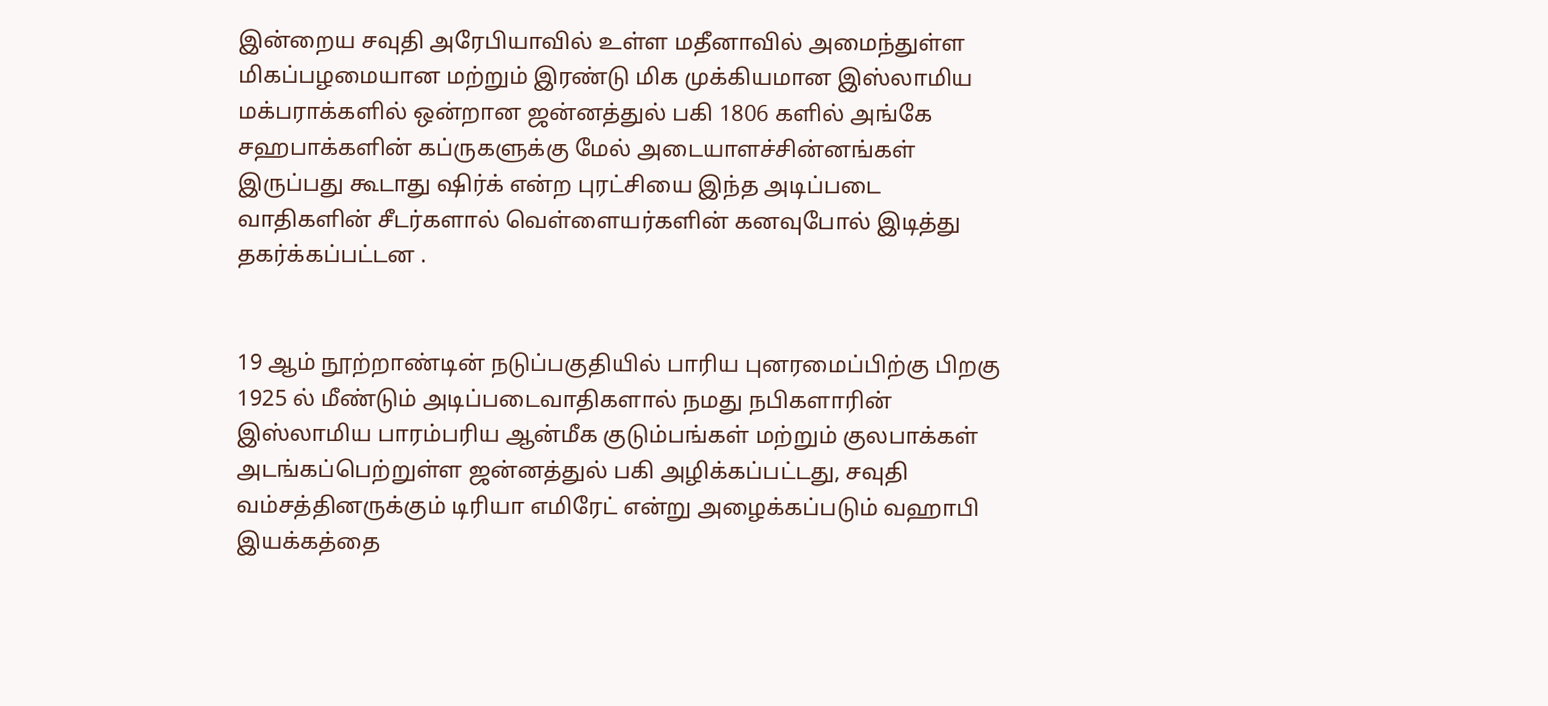இன்றைய சவுதி அரேபியாவில் உள்ள மதீனாவில் அமைந்துள்ள மிகப்பழமையான மற்றும் இரண்டு மிக முக்கியமான இஸ்லாமிய மக்பராக்களில் ஒன்றான ஜன்னத்துல் பகி 1806 களில் அங்கே சஹபாக்களின் கப்ருகளுக்கு மேல் அடையாளச்சின்னங்கள் இருப்பது கூடாது ஷிர்க் என்ற புரட்சியை இந்த அடிப்படை வாதிகளின் சீடர்களால் வெள்ளையர்களின் கனவுபோல் இடித்து தகர்க்கப்பட்டன .


19 ஆம் நூற்றாண்டின் நடுப்பகுதியில் பாரிய புனரமைப்பிற்கு பிறகு 1925 ல் மீண்டும் அடிப்படைவாதிகளால் நமது நபிகளாரின் இஸ்லாமிய பாரம்பரிய ஆன்மீக குடும்பங்கள் மற்றும் குலபாக்கள் அடங்கப்பெற்றுள்ள ஜன்னத்துல் பகி அழிக்கப்பட்டது, சவுதி வம்சத்தினருக்கும் டிரியா எமிரேட் என்று அழைக்கப்படும் வஹாபி இயக்கத்தை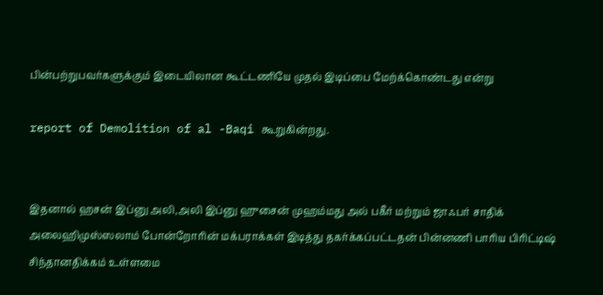பின்பற்றுபவர்களுக்கும் இடையிலான கூட்டணியே முதல் இடிப்பை மேற்க்கொண்டது என்று

report of Demolition of al -Baqi கூறுகின்றது.


இதனால் ஹசன் இப்னு அலி,அலி இப்னு ஹுசைன் முஹம்மது அல் பகீர் மற்றும் ஜாஃபர் சாதிக் அலைஹிமுஸ்ஸலாம் போன்றோரின் மக்பராக்கள் இடித்து தகர்க்கப்பட்டதன் பின்னணி பாரிய பிரிட்டிஷ் சிந்தானதிக்கம் உள்ளமை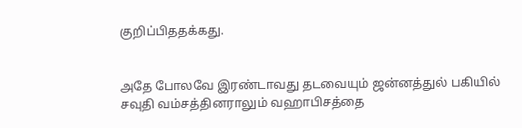குறிப்பிததக்கது.


அதே போலவே இரண்டாவது தடவையும் ஜன்னத்துல் பகியில் சவுதி வம்சத்தினராலும் வஹாபிசத்தை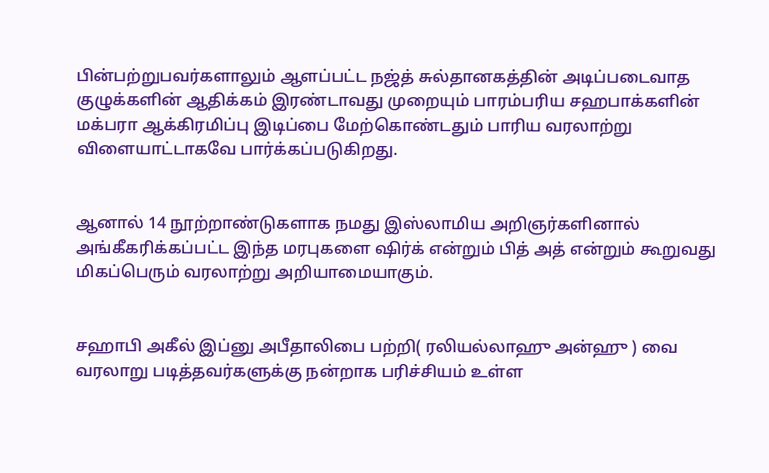பின்பற்றுபவர்களாலும் ஆளப்பட்ட நஜ்த் சுல்தானகத்தின் அடிப்படைவாத குழுக்களின் ஆதிக்கம் இரண்டாவது முறையும் பாரம்பரிய சஹபாக்களின் மக்பரா ஆக்கிரமிப்பு இடிப்பை மேற்கொண்டதும் பாரிய வரலாற்று விளையாட்டாகவே பார்க்கப்படுகிறது.


ஆனால் 14 நூற்றாண்டுகளாக நமது இஸ்லாமிய அறிஞர்களினால் அங்கீகரிக்கப்பட்ட இந்த மரபுகளை ஷிர்க் என்றும் பித் அத் என்றும் கூறுவது மிகப்பெரும் வரலாற்று அறியாமையாகும்.


சஹாபி அகீல் இப்னு அபீதாலிபை பற்றி( ரலியல்லாஹு அன்ஹு ) வை வரலாறு படித்தவர்களுக்கு நன்றாக பரிச்சியம் உள்ள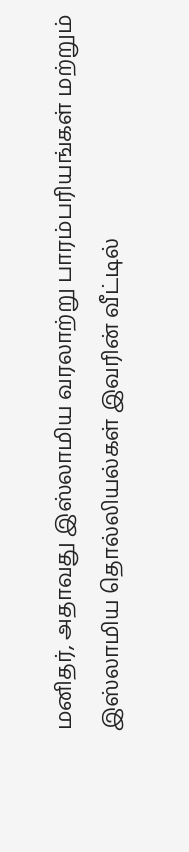மனிதர், அதாவது இஸ்லாமிய வரலாற்று பாரம்பரியங்கள் மற்றும் இஸ்லாமிய தொல்லியல்கள் இவரின் வீட்டில்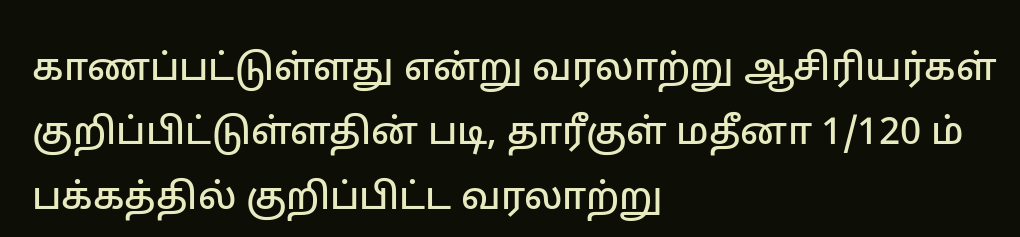காணப்பட்டுள்ளது என்று வரலாற்று ஆசிரியர்கள் குறிப்பிட்டுள்ளதின் படி, தாரீகுள் மதீனா 1/120 ம் பக்கத்தில் குறிப்பிட்ட வரலாற்று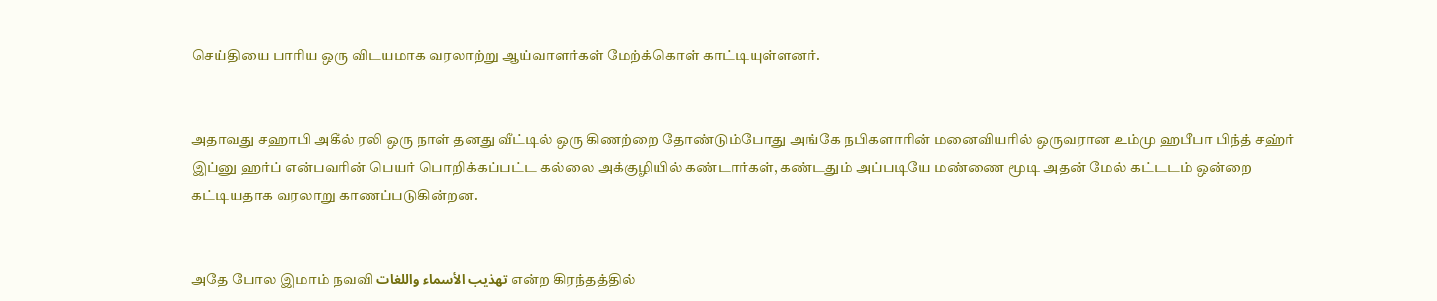செய்தியை பாரிய ஒரு விடயமாக வரலாற்று ஆய்வாளர்கள் மேற்க்கொள் காட்டியுள்ளனர்.


அதாவது சஹாபி அகீல் ரலி ஒரு நாள் தனது வீட்டில் ஒரு கிணற்றை தோண்டும்போது அங்கே நபிகளாரின் மனைவியரில் ஒருவரான உம்மு ஹபீபா பிந்த் சஹ்ர் இப்னு ஹர்ப் என்பவரின் பெயர் பொறிக்கப்பட்ட கல்லை அக்குழியில் கண்டார்கள், கண்டதும் அப்படியே மண்ணை மூடி அதன் மேல் கட்டடம் ஒன்றை கட்டியதாக வரலாறு காணப்படுகின்றன.


அதே போல இமாம் நவவி تهذيب الأسماء واللغات என்ற கிரந்தத்தில்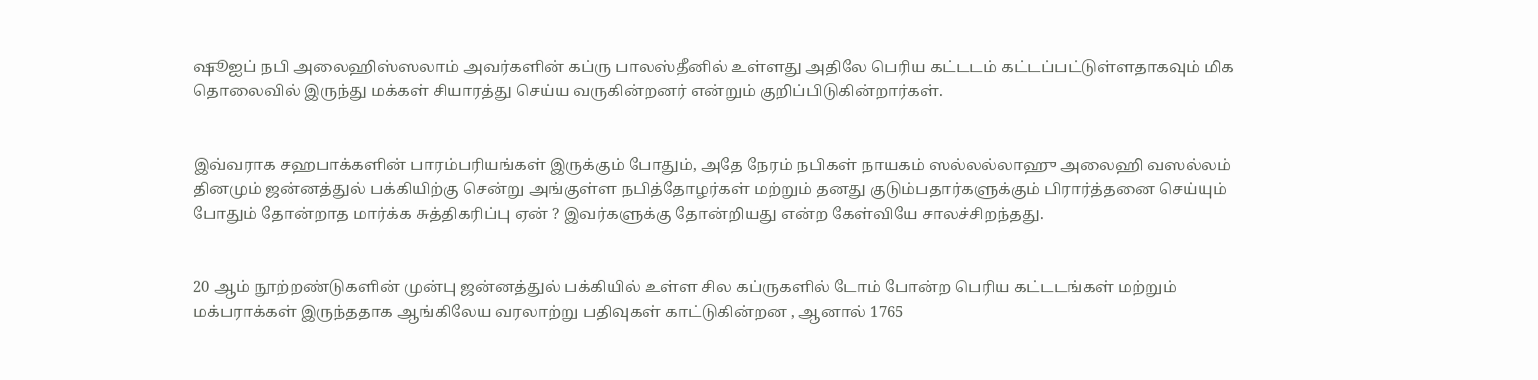ஷூஐப் நபி அலைஹிஸ்ஸலாம் அவர்களின் கப்ரு பாலஸ்தீனில் உள்ளது அதிலே பெரிய கட்டடம் கட்டப்பட்டுள்ளதாகவும் மிக தொலைவில் இருந்து மக்கள் சியாரத்து செய்ய வருகின்றனர் என்றும் குறிப்பிடுகின்றார்கள்.


இவ்வராக சஹபாக்களின் பாரம்பரியங்கள் இருக்கும் போதும், அதே நேரம் நபிகள் நாயகம் ஸல்லல்லாஹு அலைஹி வஸல்லம் தினமும் ஜன்னத்துல் பக்கியிற்கு சென்று அங்குள்ள நபித்தோழர்கள் மற்றும் தனது குடும்பதார்களுக்கும் பிரார்த்தனை செய்யும் போதும் தோன்றாத மார்க்க சுத்திகரிப்பு ஏன் ? இவர்களுக்கு தோன்றியது என்ற கேள்வியே சாலச்சிறந்தது.


20 ஆம் நூற்றண்டுகளின் முன்பு ஜன்னத்துல் பக்கியில் உள்ள சில கப்ருகளில் டோம் போன்ற பெரிய கட்டடங்கள் மற்றும் மக்பராக்கள் இருந்ததாக ஆங்கிலேய வரலாற்று பதிவுகள் காட்டுகின்றன , ஆனால் 1765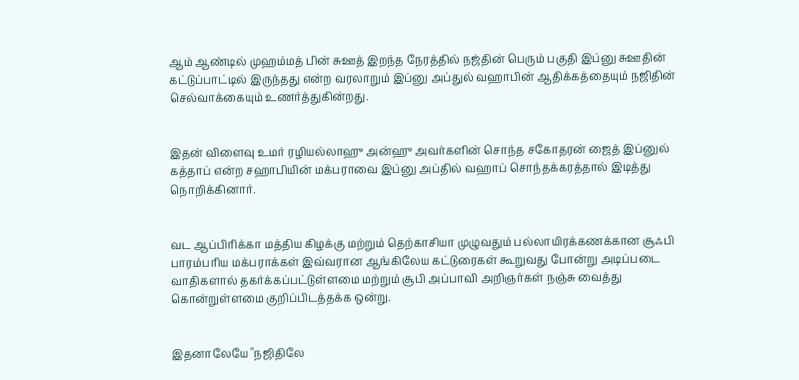ஆம் ஆண்டில் முஹம்மத் பின் சுஊத் இறந்த நேரத்தில் நஜ்தின் பெரும் பகுதி இப்னு சுஊதின் கட்டுப்பாட்டில் இருந்தது என்ற வரலாறும் இப்னு அப்துல் வஹாபின் ஆதிக்கத்தையும் நஜிதின் செல்வாக்கையும் உணர்த்துகின்றது.


இதன் விளைவு உமர் ரழியல்லாஹு அன்ஹு அவர்களின் சொந்த சகோதரன் ஜைத் இப்னுல் கத்தாப் என்ற சஹாபியின் மக்பராவை இப்னு அப்தில் வஹாப் சொந்தக்கரத்தால் இடித்து நொறிக்கினார்.


வட ஆப்பிரிக்கா மத்திய கிழக்கு மற்றும் தெற்காசியா முழுவதும் பல்லாயிரக்கணக்கான சூஃபி பாரம்பரிய மக்பராக்கள் இவ்வரான ஆங்கிலேய கட்டுரைகள் கூறுவது போன்று அடிப்படை வாதிகளால் தகர்க்கப்பட்டுள்ளமை மற்றும் சூபி அப்பாவி அறிஞர்கள் நஞ்சு வைத்து கொன்றுள்ளமை குறிப்பிடத்தக்க ஒன்று.


இதனாலேயே "நஜிதிலே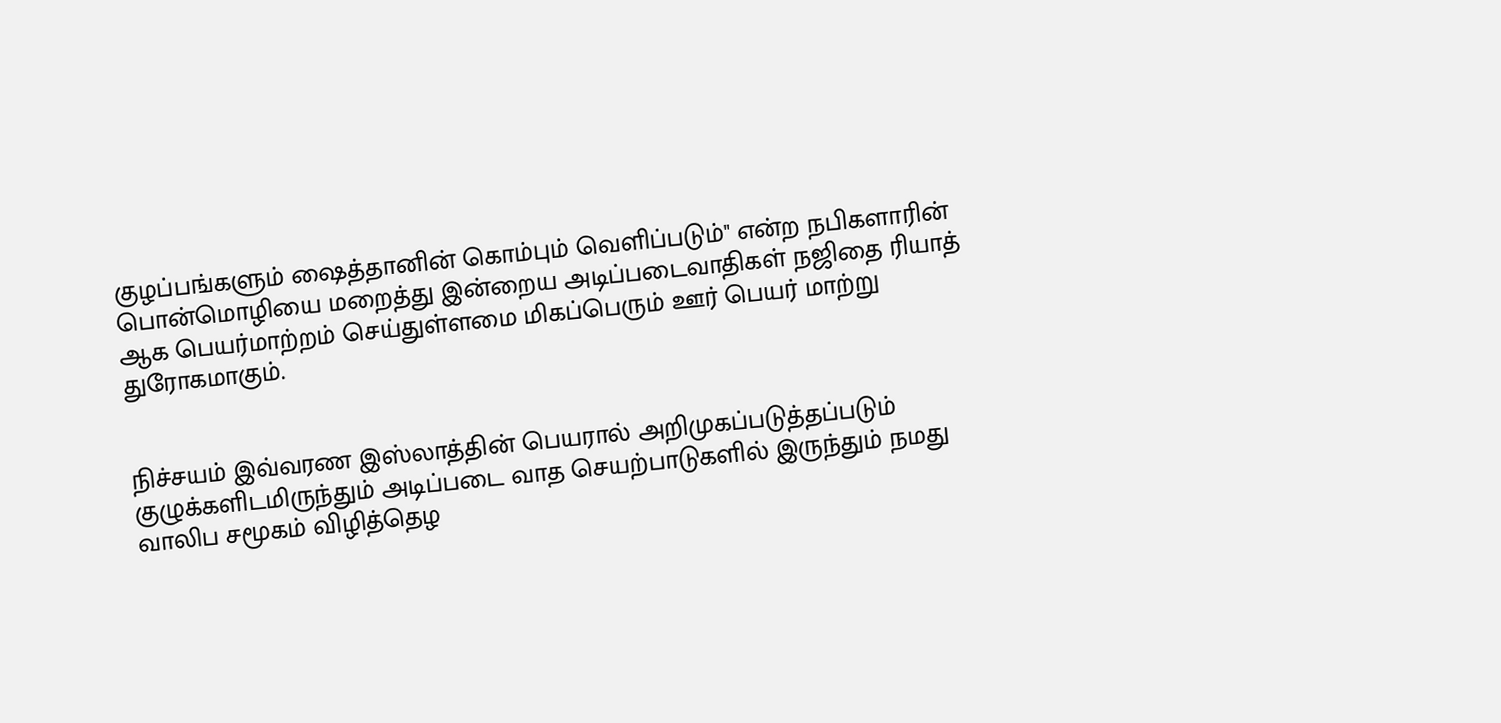குழப்பங்களும் ஷைத்தானின் கொம்பும் வெளிப்படும்" என்ற நபிகளாரின் பொன்மொழியை மறைத்து இன்றைய அடிப்படைவாதிகள் நஜிதை ரியாத் ஆக பெயர்மாற்றம் செய்துள்ளமை மிகப்பெரும் ஊர் பெயர் மாற்று துரோகமாகும்.


நிச்சயம் இவ்வரண இஸ்லாத்தின் பெயரால் அறிமுகப்படுத்தப்படும் குழுக்களிடமிருந்தும் அடிப்படை வாத செயற்பாடுகளில் இருந்தும் நமது வாலிப சமூகம் விழித்தெழ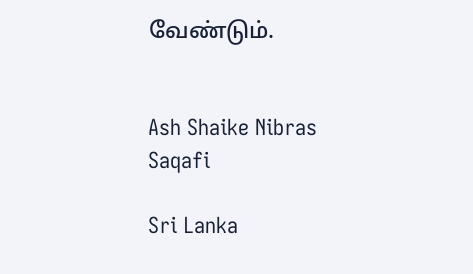வேண்டும்.


Ash Shaike Nibras Saqafi

Sri Lanka